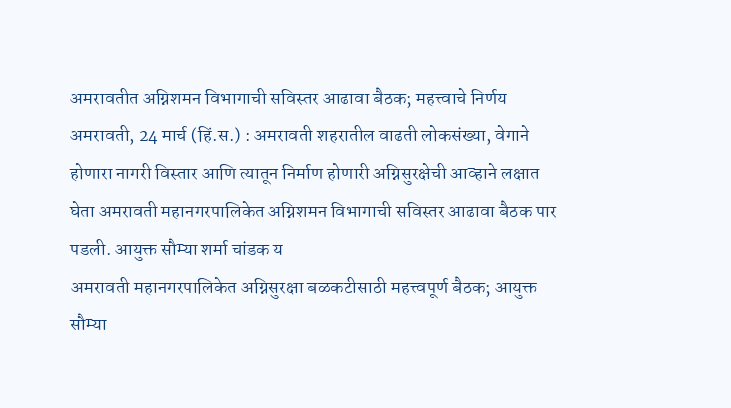अमरावतीत अग्निशमन विभागाची सविस्तर आढावा बैठक; महत्त्वाचे निर्णय
अमरावती, 24 मार्च (हिं.स.) : अमरावती शहरातील वाढती लोकसंख्या, वेगाने होणारा नागरी विस्तार आणि त्यातून निर्माण होणारी अग्निसुरक्षेची आव्हाने लक्षात घेता अमरावती महानगरपालिकेत अग्निशमन विभागाची सविस्तर आढावा बैठक पार पडली. आयुक्त सौम्या शर्मा चांडक य
अमरावती महानगरपालिकेत अग्निसुरक्षा बळकटीसाठी महत्त्वपूर्ण बैठक; आयुक्त सौम्या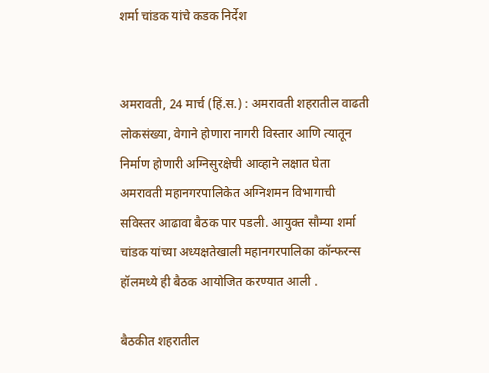शर्मा चांडक यांचे कडक निर्देश


अमरावती, 24 मार्च (हिं.स.) : अमरावती शहरातील वाढती लोकसंख्या, वेगाने होणारा नागरी विस्तार आणि त्यातून निर्माण होणारी अग्निसुरक्षेची आव्हाने लक्षात घेता अमरावती महानगरपालिकेत अग्निशमन विभागाची सविस्तर आढावा बैठक पार पडली. आयुक्त सौम्या शर्मा चांडक यांच्या अध्यक्षतेखाली महानगरपालिका कॉन्फरन्स हॉलमध्ये ही बैठक आयोजित करण्यात आली .

बैठकीत शहरातील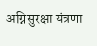अग्निसुरक्षा यंत्रणा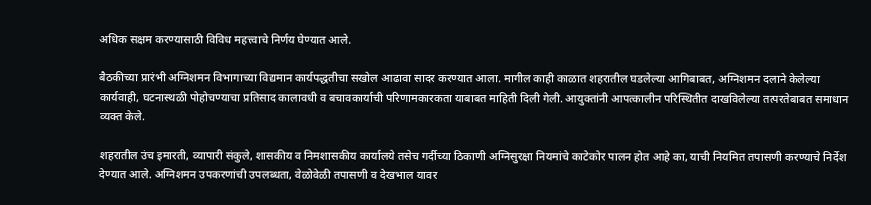अधिक सक्षम करण्यासाठी विविध महत्त्वाचे निर्णय घेण्यात आले.

बैठकीच्या प्रारंभी अग्निशमन विभागाच्या विद्यमान कार्यपद्धतीचा सखोल आढावा सादर करण्यात आला. मागील काही काळात शहरातील घडलेल्या आगिबाबत, अग्निशमन दलाने केलेल्या कार्यवाही, घटनास्थळी पोहोचण्याचा प्रतिसाद कालावधी व बचावकार्याची परिणामकारकता याबाबत माहिती दिली गेली. आयुक्तांनी आपत्कालीन परिस्थितीत दाखविलेल्या तत्परतेबाबत समाधान व्यक्त केले.

शहरातील उंच इमारती, व्यापारी संकुले, शासकीय व निमशासकीय कार्यालये तसेच गर्दीच्या ठिकाणी अग्निसुरक्षा नियमांचे काटेकोर पालन होत आहे का, याची नियमित तपासणी करण्याचे निर्देश देण्यात आले. अग्निशमन उपकरणांची उपलब्धता, वेळोवेळी तपासणी व देखभाल यावर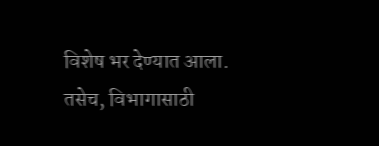विशेष भर देण्यात आला. तसेच, विभागासाठी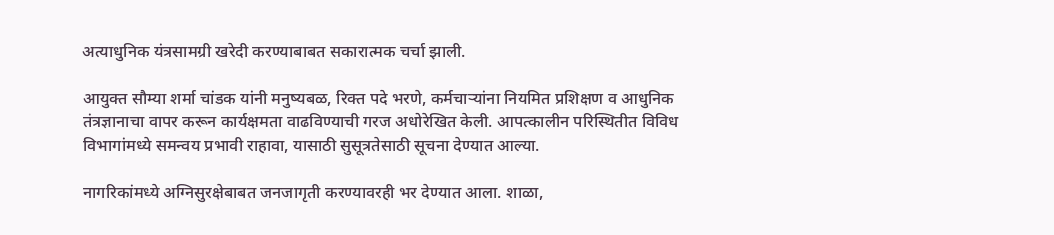अत्याधुनिक यंत्रसामग्री खरेदी करण्याबाबत सकारात्मक चर्चा झाली.

आयुक्त सौम्या शर्मा चांडक यांनी मनुष्यबळ, रिक्त पदे भरणे, कर्मचाऱ्यांना नियमित प्रशिक्षण व आधुनिक तंत्रज्ञानाचा वापर करून कार्यक्षमता वाढविण्याची गरज अधोरेखित केली. आपत्कालीन परिस्थितीत विविध विभागांमध्ये समन्वय प्रभावी राहावा, यासाठी सुसूत्रतेसाठी सूचना देण्यात आल्या.

नागरिकांमध्ये अग्निसुरक्षेबाबत जनजागृती करण्यावरही भर देण्यात आला. शाळा,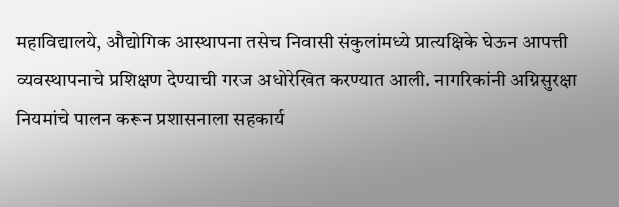महाविद्यालये, औद्योगिक आस्थापना तसेच निवासी संकुलांमध्ये प्रात्यक्षिके घेऊन आपत्ती व्यवस्थापनाचे प्रशिक्षण देण्याची गरज अधोरेखित करण्यात आली. नागरिकांनी अग्निसुरक्षा नियमांचे पालन करून प्रशासनाला सहकार्य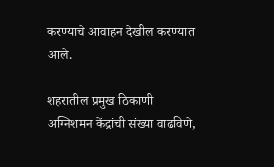करण्याचे आवाहन देखील करण्यात आले.

शहरातील प्रमुख ठिकाणी अग्निशमन केंद्रांची संख्या वाढविणे,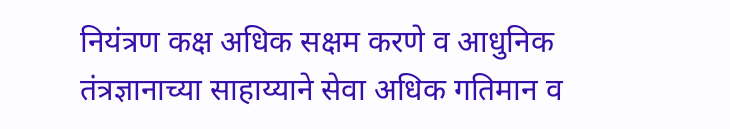नियंत्रण कक्ष अधिक सक्षम करणे व आधुनिक तंत्रज्ञानाच्या साहाय्याने सेवा अधिक गतिमान व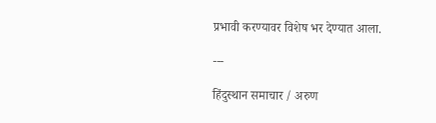प्रभावी करण्यावर विशेष भर देण्यात आला.

---

हिंदुस्थान समाचार / अरुण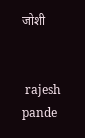जोशी


 rajesh pande